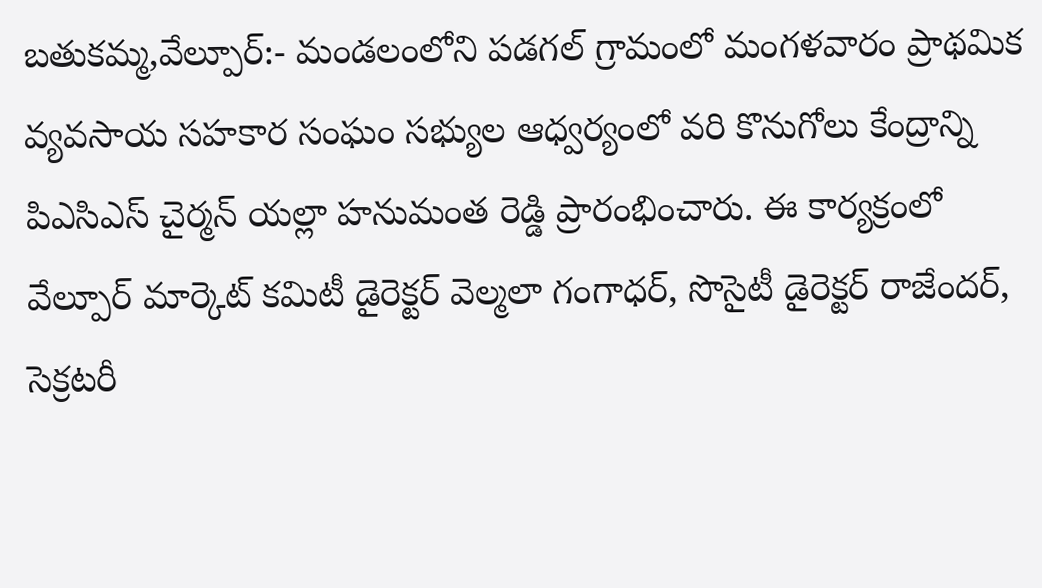బతుకమ్మ,వేల్పూర్:- మండలంలోని పడగల్ గ్రామంలో మంగళవారం ప్రాథమిక వ్యవసాయ సహకార సంఘం సభ్యుల ఆధ్వర్యంలో వరి కొనుగోలు కేంద్రాన్ని పిఎసిఎస్ చైర్మన్ యల్లా హనుమంత రెడ్డి ప్రారంభించారు. ఈ కార్యక్రంలో వేల్పూర్ మార్కెట్ కమిటీ డైరెక్టర్ వెల్మలా గంగాధర్, సొసైటీ డైరెక్టర్ రాజేందర్, సెక్రటరీ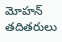మోహన్ తదితరులు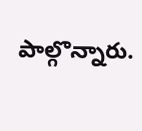పాల్గొన్నారు.